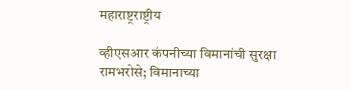महाराष्ट्रराष्ट्रीय

व्हीएसआर कंपनीच्या विमानांची सुरक्षा रामभरोसे; विमानाच्या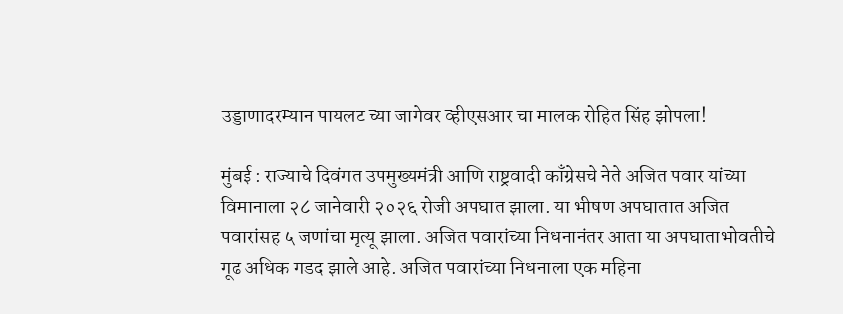उड्डाणादरम्यान पायलट च्या जागेवर व्हीएसआर चा मालक रोहित सिंह झोपला!

मुंबई : राज्याचे दिवंगत उपमुख्यमंत्री आणि राष्ट्रवादी काँग्रेसचे नेते अजित पवार यांच्या विमानाला २८ जानेवारी २०२६ रोजी अपघात झाला. या भीषण अपघातात अजित पवारांसह ५ जणांचा मृत्यू झाला. अजित पवारांच्या निधनानंतर आता या अपघाताभोवतीचे गूढ अधिक गडद झाले आहे. अजित पवारांच्या निधनाला एक महिना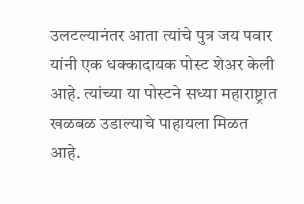उलटल्यानंतर आता त्यांचे पुत्र जय पवार यांनी एक धक्कादायक पोस्ट शेअर केली आहे. त्यांच्या या पोस्टने सध्या महाराष्ट्रात खळबळ उडाल्याचे पाहायला मिळत आहे.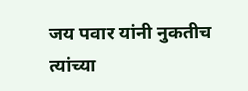जय पवार यांनी नुकतीच त्यांच्या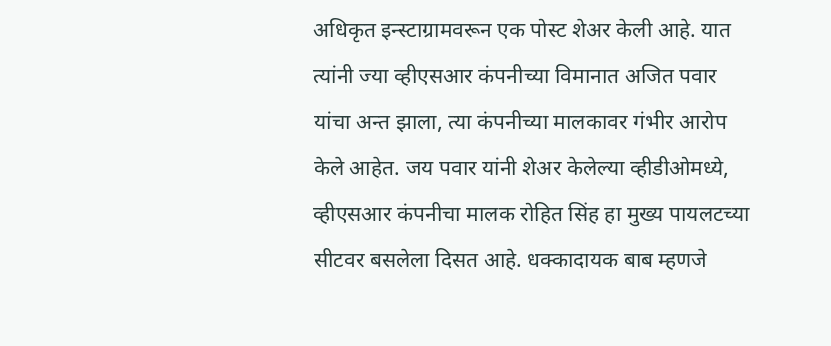अधिकृत इन्स्टाग्रामवरून एक पोस्ट शेअर केली आहे. यात त्यांनी ज्या व्हीएसआर कंपनीच्या विमानात अजित पवार यांचा अन्त झाला, त्या कंपनीच्या मालकावर गंभीर आरोप केले आहेत. जय पवार यांनी शेअर केलेल्या व्हीडीओमध्ये, व्हीएसआर कंपनीचा मालक रोहित सिंह हा मुख्य पायलटच्या सीटवर बसलेला दिसत आहे. धक्कादायक बाब म्हणजे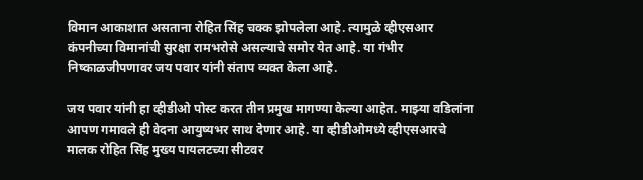विमान आकाशात असताना रोहित सिंह चक्क झोपलेला आहे. त्यामुळे व्हीएसआर कंपनीच्या विमानांची सुरक्षा रामभरोसे असल्याचे समोर येत आहे. या गंभीर निष्काळजीपणावर जय पवार यांनी संताप व्यक्त केला आहे.

जय पवार यांनी हा व्हीडीओ पोस्ट करत तीन प्रमुख मागण्या केल्या आहेत. माझ्या वडिलांना आपण गमावले ही वेदना आयुष्यभर साथ देणार आहे. या व्हीडीओमध्ये व्हीएसआरचे मालक रोहित सिंह मुख्य पायलटच्या सीटवर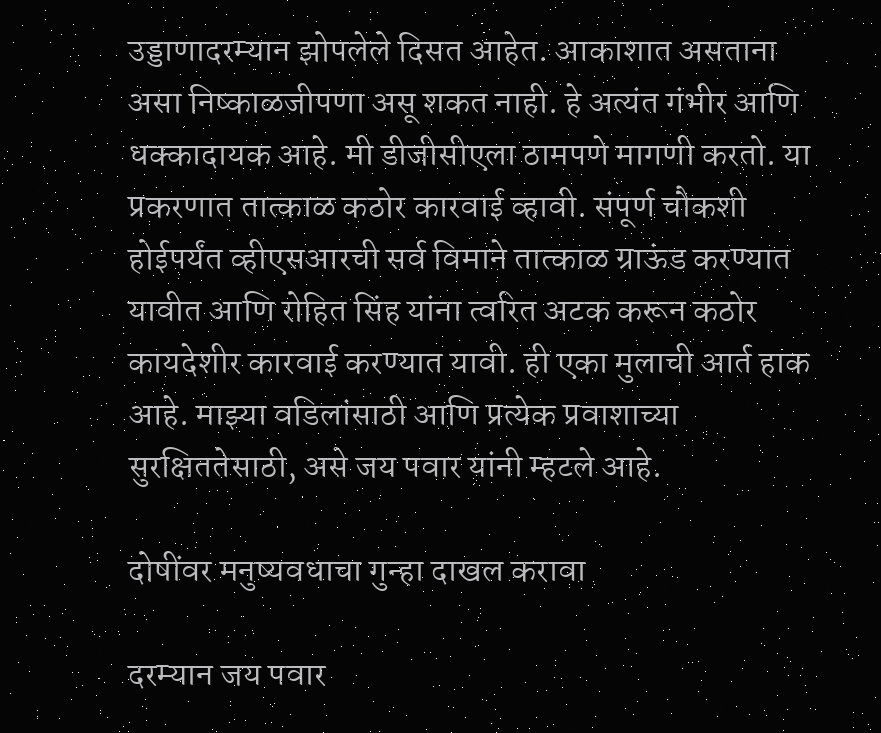उड्डाणादरम्यान झोपलेले दिसत आहेत. आकाशात असताना असा निष्काळजीपणा असू शकत नाही. हे अत्यंत गंभीर आणि धक्कादायक आहे. मी डीजीसीएला ठामपणे मागणी करतो. या प्रकरणात तात्काळ कठोर कारवाई व्हावी. संपूर्ण चौकशी होईपर्यंत व्हीएसआरची सर्व विमाने तात्काळ ग्राऊंड करण्यात यावीत आणि रोहित सिंह यांना त्वरित अटक करून कठोर कायदेशीर कारवाई करण्यात यावी. ही एका मुलाची आर्त हाक आहे. माझ्या वडिलांसाठी आणि प्रत्येक प्रवाशाच्या सुरक्षिततेसाठी, असे जय पवार यांनी म्हटले आहे.

दोषींवर मनुष्यवधाचा गुन्हा दाखल करावा

दरम्यान जय पवार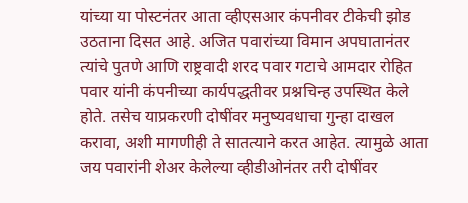यांच्या या पोस्टनंतर आता व्हीएसआर कंपनीवर टीकेची झोड उठताना दिसत आहे. अजित पवारांच्या विमान अपघातानंतर त्यांचे पुतणे आणि राष्ट्रवादी शरद पवार गटाचे आमदार रोहित पवार यांनी कंपनीच्या कार्यपद्धतीवर प्रश्नचिन्ह उपस्थित केले होते. तसेच याप्रकरणी दोषींवर मनुष्यवधाचा गुन्हा दाखल करावा, अशी मागणीही ते सातत्याने करत आहेत. त्यामुळे आता जय पवारांनी शेअर केलेल्या व्हीडीओनंतर तरी दोषींवर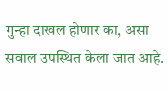गुन्हा दाखल होणार का, असा सवाल उपस्थित केला जात आहे.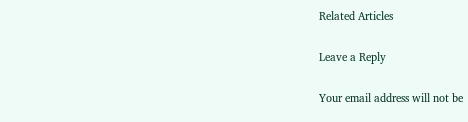Related Articles

Leave a Reply

Your email address will not be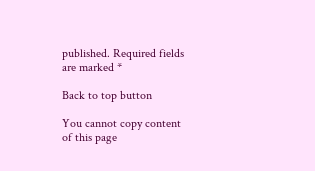published. Required fields are marked *

Back to top button

You cannot copy content of this page